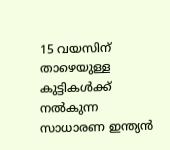15 വയസിന് താഴെയുള്ള കുട്ടികൾക്ക് നൽകുന്ന സാധാരണ ഇന്ത്യൻ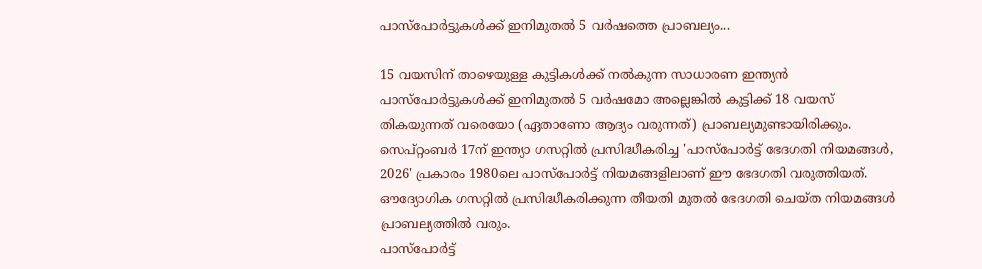പാസ്പോർട്ടുകൾക്ക് ഇനിമുതൽ 5 വർഷത്തെ പ്രാബല്യം...

15 വയസിന് താഴെയുള്ള കുട്ടികൾക്ക് നൽകുന്ന സാധാരണ ഇന്ത്യൻ പാസ്പോർട്ടുകൾക്ക് ഇനിമുതൽ 5 വർഷമോ അല്ലെങ്കിൽ കുട്ടിക്ക് 18 വയസ് തികയുന്നത് വരെയോ (ഏതാണോ ആദ്യം വരുന്നത്) പ്രാബല്യമുണ്ടായിരിക്കും. സെപ്റ്റംബർ 17ന് ഇന്ത്യാ ഗസറ്റിൽ പ്രസിദ്ധീകരിച്ച 'പാസ്പോർട്ട് ഭേദഗതി നിയമങ്ങൾ, 2026' പ്രകാരം 1980ലെ പാസ്പോർട്ട് നിയമങ്ങളിലാണ് ഈ ഭേദഗതി വരുത്തിയത്. ഔദ്യോഗിക ഗസറ്റിൽ പ്രസിദ്ധീകരിക്കുന്ന തീയതി മുതൽ ഭേദഗതി ചെയ്ത നിയമങ്ങൾ പ്രാബല്യത്തിൽ വരും.
പാസ്പോർട്ട്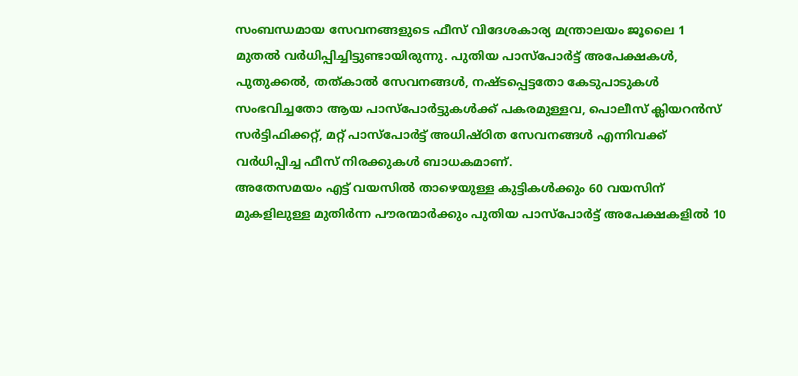സംബന്ധമായ സേവനങ്ങളുടെ ഫീസ് വിദേശകാര്യ മന്ത്രാലയം ജൂലൈ 1 മുതൽ വർധിപ്പിച്ചിട്ടുണ്ടായിരുന്നു. പുതിയ പാസ്പോർട്ട് അപേക്ഷകൾ, പുതുക്കൽ, തത്കാൽ സേവനങ്ങൾ, നഷ്ടപ്പെട്ടതോ കേടുപാടുകൾ സംഭവിച്ചതോ ആയ പാസ്പോർട്ടുകൾക്ക് പകരമുള്ളവ, പൊലീസ് ക്ലിയറൻസ് സർട്ടിഫിക്കറ്റ്, മറ്റ് പാസ്പോർട്ട് അധിഷ്ഠിത സേവനങ്ങൾ എന്നിവക്ക് വർധിപ്പിച്ച ഫീസ് നിരക്കുകൾ ബാധകമാണ്.
അതേസമയം എട്ട് വയസിൽ താഴെയുള്ള കുട്ടികൾക്കും 60 വയസിന് മുകളിലുള്ള മുതിർന്ന പൗരന്മാർക്കും പുതിയ പാസ്പോർട്ട് അപേക്ഷകളിൽ 10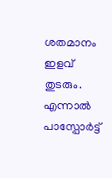ശതമാനം ഇളവ് തുടരും. എന്നാൽ പാസ്പോർട്ട്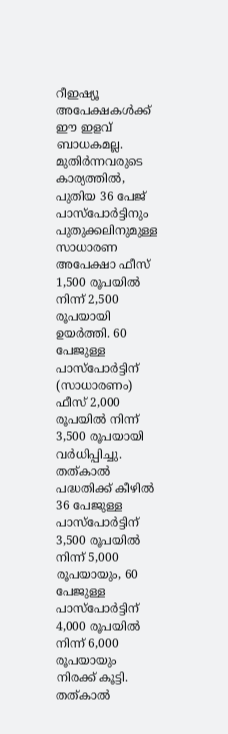റീഇഷ്യൂ അപേക്ഷകൾക്ക് ഈ ഇളവ് ബാധകമല്ല.
മുതിർന്നവരുടെ കാര്യത്തിൽ, പുതിയ 36 പേജ് പാസ്പോർട്ടിനും പുതുക്കലിനുമുള്ള സാധാരണ അപേക്ഷാ ഫീസ് 1,500 രൂപയിൽ നിന്ന് 2,500 രൂപയായി ഉയർത്തി. 60 പേജുള്ള പാസ്പോർട്ടിന് (സാധാരണം) ഫീസ് 2,000 രൂപയിൽ നിന്ന് 3,500 രൂപയായി വർധിപ്പിച്ചു. തത്കാൽ പദ്ധതിക്ക് കീഴിൽ 36 പേജുള്ള പാസ്പോർട്ടിന് 3,500 രൂപയിൽ നിന്ന് 5,000 രൂപയായും, 60 പേജുള്ള പാസ്പോർട്ടിന് 4,000 രൂപയിൽ നിന്ന് 6,000 രൂപയായും നിരക്ക് കൂട്ടി. തത്കാൽ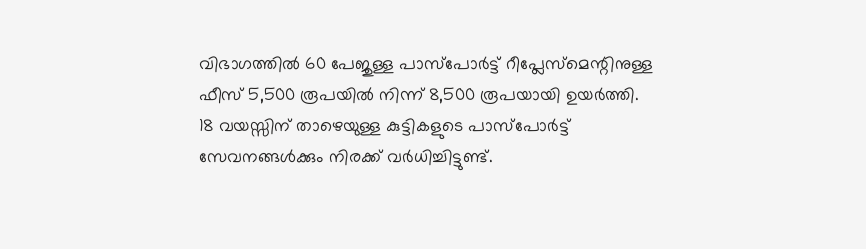വിഭാഗത്തിൽ 60 പേജുള്ള പാസ്പോർട്ട് റീപ്ലേസ്മെന്റിനുള്ള ഫീസ് 5,500 രൂപയിൽ നിന്ന് 8,500 രൂപയായി ഉയർത്തി.
18 വയസ്സിന് താഴെയുള്ള കുട്ടികളുടെ പാസ്പോർട്ട് സേവനങ്ങൾക്കും നിരക്ക് വർധിച്ചിട്ടുണ്ട്.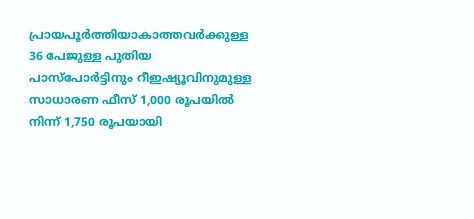പ്രായപൂർത്തിയാകാത്തവർക്കുള്ള 36 പേജുള്ള പുതിയ പാസ്പോർട്ടിനും റീഇഷ്യൂവിനുമുള്ള സാധാരണ ഫീസ് 1,000 രൂപയിൽ നിന്ന് 1,750 രൂപയായി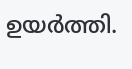ഉയർത്തി.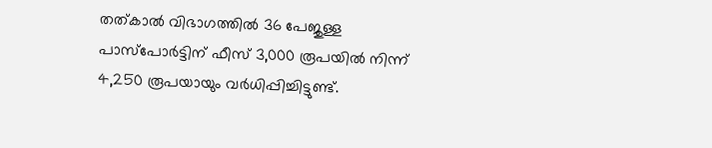തത്കാൽ വിഭാഗത്തിൽ 36 പേജുള്ള പാസ്പോർട്ടിന് ഫീസ് 3,000 രൂപയിൽ നിന്ന് 4,250 രൂപയായും വർധിപ്പിച്ചിട്ടുണ്ട്.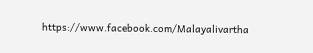https://www.facebook.com/Malayalivartha